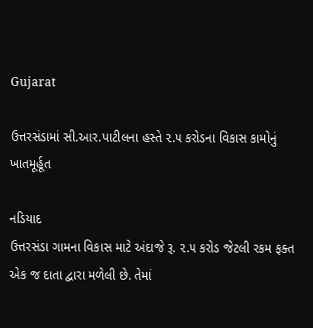Gujarat

ઉત્તરસંડામાં સી.આર.પાટીલના હસ્તે ૨.૫ કરોડના વિકાસ કામોનું ખાતમૂર્હૂત

નડિયાદ
ઉત્તરસંડા ગામના વિકાસ માટે અંદાજે રૂ. ૨.૫ કરોડ જેટલી રકમ ફક્ત એક જ દાતા દ્વારા મળેલી છે. તેમાં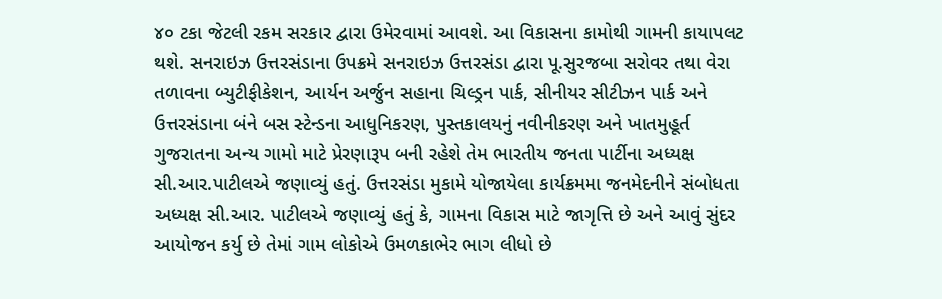૪૦ ટકા જેટલી રકમ સરકાર દ્વારા ઉમેરવામાં આવશે. આ વિકાસના કામોથી ગામની કાયાપલટ થશે. સનરાઇઝ ઉત્તરસંડાના ઉપક્રમે સનરાઇઝ ઉત્તરસંડા દ્વારા પૂ.સુરજબા સરોવર તથા વેરા તળાવના બ્યુટીફીકેશન, આર્યન અર્જુન સહાના ચિલ્ડ્રન પાર્ક, સીનીયર સીટીઝન પાર્ક અને ઉત્તરસંડાના બંને બસ સ્ટેન્ડના આધુનિકરણ, પુસ્તકાલયનું નવીનીકરણ અને ખાતમુહૂર્ત ગુજરાતના અન્ય ગામો માટે પ્રેરણારૂપ બની રહેશે તેમ ભારતીય જનતા પાર્ટીના અધ્યક્ષ સી.આર.પાટીલએ જણાવ્યું હતું. ઉત્તરસંડા મુકામે યોજાયેલા કાર્યક્રમમા જનમેદનીને સંબોધતા અધ્યક્ષ સી.આર. પાટીલએ જણાવ્યું હતું કે, ગામના વિકાસ માટે જાગૃત્તિ છે અને આવું સુંદર આયોજન કર્યુ છે તેમાં ગામ લોકોએ ઉમળકાભેર ભાગ લીધો છે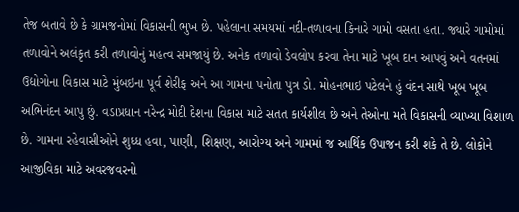તેજ બતાવે છે કે ગ્રામજનોમાં વિકાસની ભુખ છે. પહેલાના સમયમાં નદી-તળાવના કિનારે ગામો વસતા હતા. જ્યારે ગામોમાં તળાવોને અલંકૃત કરી તળાવોનું મહત્વ સમજાયું છે. અનેક તળાવો ડેવલોપ કરવા તેના માટે ખૂબ દાન આપવું અને વતનમાં ઉદ્યોગોના વિકાસ માટે મુંબઇના પૂર્વ શેરીફ અને આ ગામના પનોતા પુત્ર ડો. મોહનભાઇ પટેલને હું વંદન સાથે ખૂબ ખૂબ અભિનંદન આપુ છું. વડાપ્રધાન નરેન્દ્ર મોદી દેશના વિકાસ માટે સતત કાર્યશીલ છે અને તેઓના મતે વિકાસની વ્યાખ્યા વિશાળ છે. ગામના રહેવાસીઓને શુધ્ધ હવા, પાણી, શિક્ષણ, આરોગ્ય અને ગામમાં જ આર્થિક ઉપાજન કરી શકે તે છે. લોકોને આજીવિકા માટે અવરજવરનો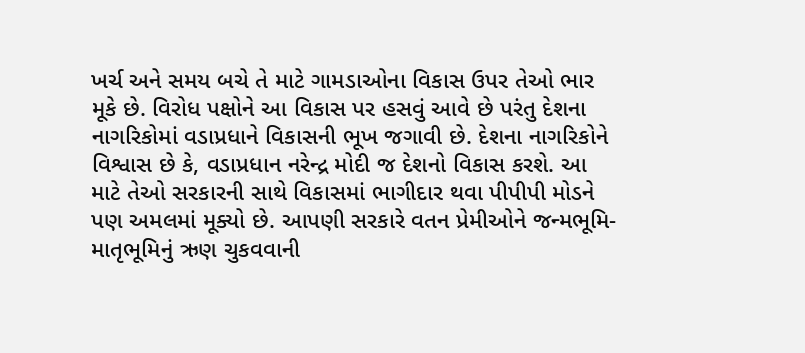ખર્ચ અને સમય બચે તે માટે ગામડાઓના વિકાસ ઉપર તેઓ ભાર મૂકે છે. વિરોધ પક્ષોને આ વિકાસ પર હસવું આવે છે પરંતુ દેશના નાગરિકોમાં વડાપ્રધાને વિકાસની ભૂખ જગાવી છે. દેશના નાગરિકોને વિશ્વાસ છે કે, વડાપ્રધાન નરેન્દ્ર મોદી જ દેશનો વિકાસ કરશે. આ માટે તેઓ સરકારની સાથે વિકાસમાં ભાગીદાર થવા પીપીપી મોડને પણ અમલમાં મૂક્યો છે. આપણી સરકારે વતન પ્રેમીઓને જન્મભૂમિ-માતૃભૂમિનું ઋણ ચુકવવાની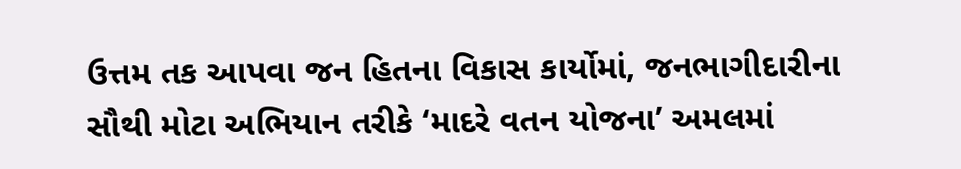ઉત્તમ તક આપવા જન હિતના વિકાસ કાર્યોમાં, જનભાગીદારીના સૌથી મોટા અભિયાન તરીકે ‘માદરે વતન યોજના’ અમલમાં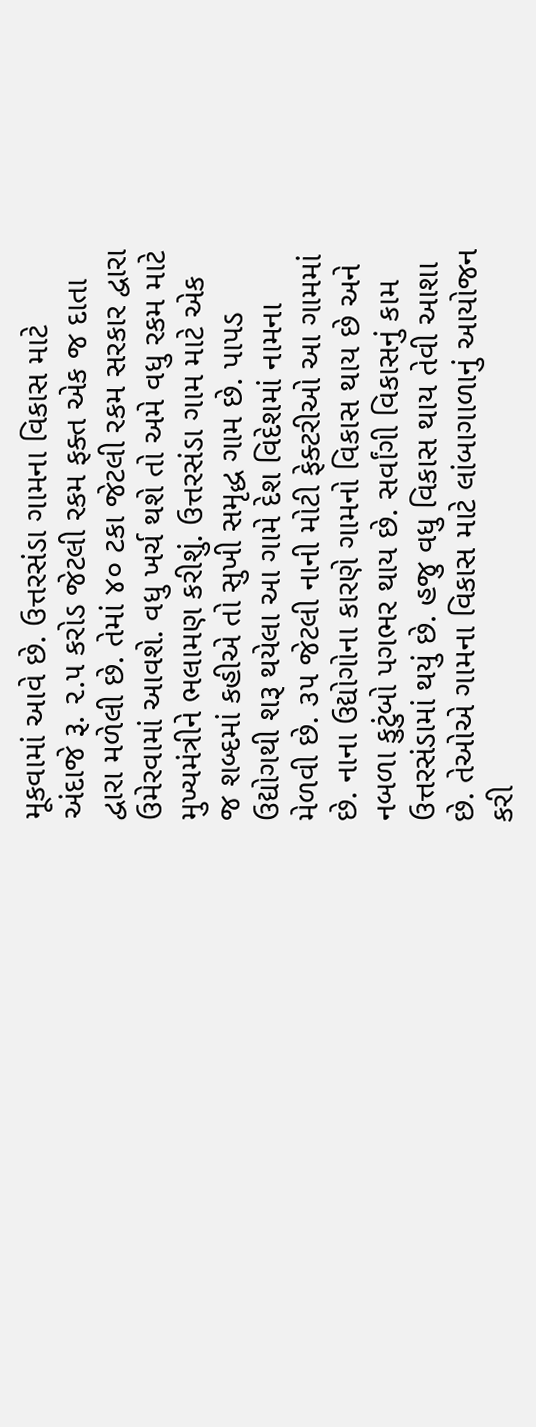મૂકવામાં આવે છે. ઉત્તરસંડા ગામના વિકાસ માટે અંદાજે રૂ. ૨.૫ કરોડ જેટલી રકમ ફક્ત એક જ દાતા દ્વારા મળેલી છે. તેમાં ૪૦ ટકા જેટલી રકમ સરકાર દ્વારા ઉમેરવામાં આવશે. વધુ ખર્ચ થશે તો અમે વધુ રકમ માટે મુખ્યમંત્રીને ભલામણ કરીશું. ઉત્તરસંડા ગામ માટે એક જ શબ્દમાં કહીએ તો સુખી સમૃદ્ધ ગામ છે. પાપડ ઉદ્યોગથી શરૂ થયેલા આ ગામે દેશ વિદેશમાં નામના મેળવી છે. ૩૫ જેટલી નાની મોટી ફેક્ટરીઓ આ ગામમાં છે. નાના ઉદ્યોગોના કારણે ગામનો વિકાસ થાય છે અને નબળા કુટુંબો પગભર થાય છે. સર્વાંગી વિકાસનું કામ ઉત્તરસંડામાં થયું છે. હજુ વધુ વિકાસ થાય તેવી આશા છે. તેઓએ ગામના વિકાસ માટે લાંબાગાળાનું આયોજન કરી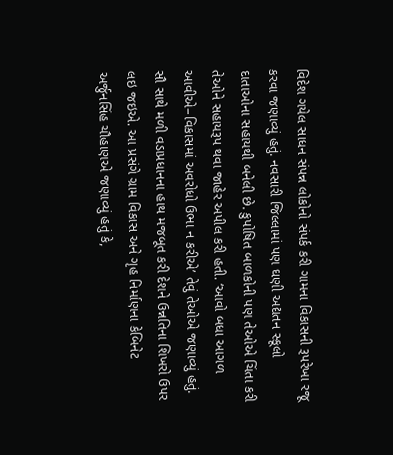વિદેશ ગયેલ સાધન સંપન્ન લોકોનો સંપર્ક કરી ગામના વિકાસની રૂપરેખા રજૂ કરવા જણાવ્યું હતું. નવસારી જિલ્લામાં પણ ઘણી અદ્યતન સ્કૂલો દાતાઓના સહાયથી બનેલી છે. કુપોષિત બાળકોની પણ તેઓએ ચિંતા કરી તેઓને સહાયરૂપ થવા જાહેર અપીલ કરી હતી. ‘આવો બધા આગળ આવીએ–વિકાસમાં અવરોધો ઉભા ન કરીએ’ તેવું તેઓએ જણાવ્યું હતું. સૌ સાથે મળી વડાપ્રધાનના હાથ મજબૂત કરી દેશને ઉન્નતિના શિખરો ઉપર લઇ જઇએ. આ પ્રસંગે ગ્રામ વિકાસ અને ગૃહ નિર્માણના કેબિનેટ અર્જુનસિંહ ચૌહાણએ જણાવ્યું હતું કે,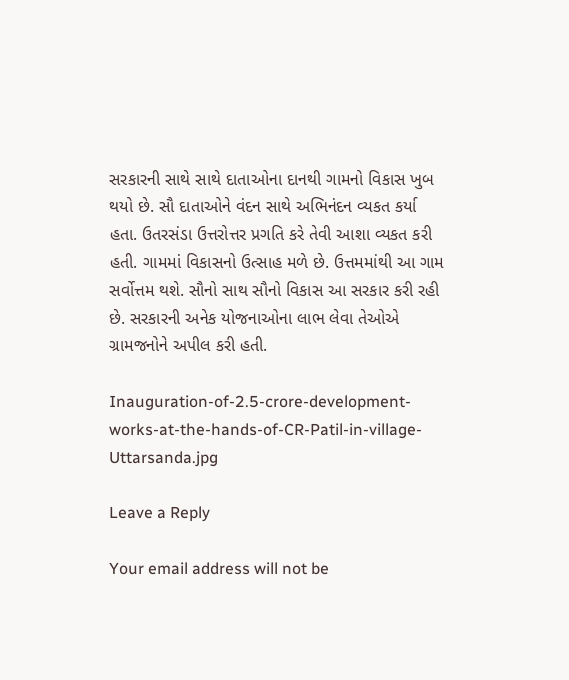સરકારની સાથે સાથે દાતાઓના દાનથી ગામનો વિકાસ ખુબ થયો છે. સૌ દાતાઓને વંદન સાથે અભિનંદન વ્યકત કર્યા હતા. ઉતરસંડા ઉત્તરોત્તર પ્રગતિ કરે તેવી આશા વ્યકત કરી હતી. ગામમાં વિકાસનો ઉત્સાહ મળે છે. ઉત્તમમાંથી આ ગામ સર્વોત્તમ થશે. સૌનો સાથ સૌનો વિકાસ આ સરકાર કરી રહી છે. સરકારની અનેક યોજનાઓના લાભ લેવા તેઓએ ગ્રામજનોને અપીલ કરી હતી.

Inauguration-of-2.5-crore-development-works-at-the-hands-of-CR-Patil-in-village-Uttarsanda.jpg

Leave a Reply

Your email address will not be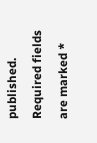published. Required fields are marked *